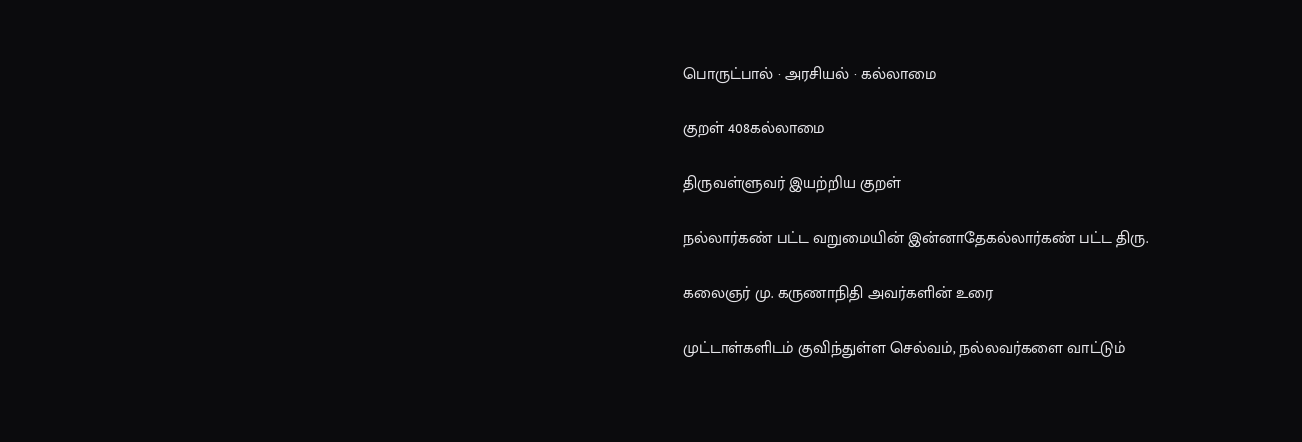பொருட்பால் · அரசியல் · கல்லாமை

குறள் 408கல்லாமை

திருவள்ளுவர் இயற்றிய குறள்

நல்லார்கண் பட்ட வறுமையின் இன்னாதேகல்லார்கண் பட்ட திரு.

கலைஞர் மு. கருணாநிதி அவர்களின் உரை

முட்டாள்களிடம் குவிந்துள்ள செல்வம், நல்லவர்களை வாட்டும்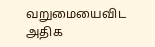வறுமையைவிட அதிக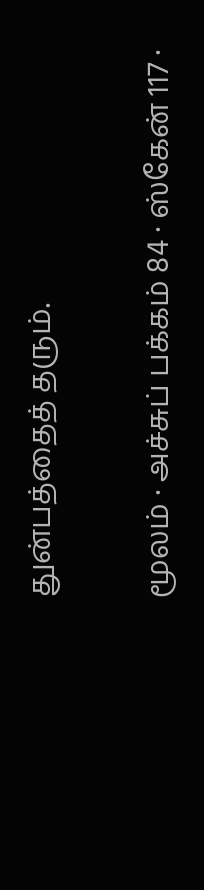துன்பத்தைத் தரும்.

மூலம் · அச்சுப் பக்கம் 84 · ஸ்கேன் 117 ·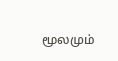மூலமும்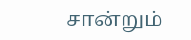சான்றும்